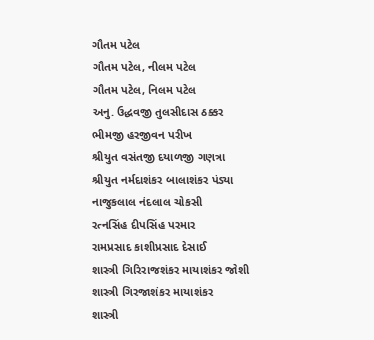ગૌતમ પટેલ
ગૌતમ પટેલ, નીલમ પટેલ
ગૌતમ પટેલ, નિલમ પટેલ
અનુ. ઉદ્ધવજી તુલસીદાસ ઠક્કર
ભીમજી હરજીવન પરીખ
શ્રીયુત વસંતજી દયાળજી ગણત્રા
શ્રીયુત નર્મદાશંકર બાલાશંકર પંડ્યા
નાજુકલાલ નંદલાલ ચોકસી
રત્નસિંહ દીપસિંહ પરમાર
રામપ્રસાદ કાશીપ્રસાદ દેસાઈ
શાસ્ત્રી ગિરિરાજશંકર માયાશંકર જોશી
શાસ્ત્રી ગિરજાશંકર માયાશંકર
શાસ્ત્રી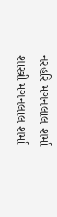નરહરિ મગનલાલ શર્મા
શાસ્ત્રી મગનલાલ શર્મા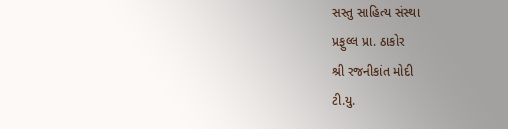સસ્તુ સાહિત્ય સંસ્થા
પ્રફુલ્લ પ્રા. ઠાકોર
શ્રી રજનીકાંત મોદી
ટી.યુ.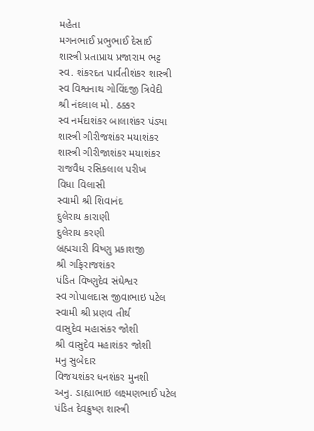મહેતા
મગનભાઈ પ્રભુભાઈ દેસાઈ
શાસ્ત્રી પ્રતાપ્રાય પ્રજારામ ભટ્ટ
સ્વ. શંકરદત પાર્વતીશંકર શાસ્ત્રી
સ્વ વિશ્વનાથ ગોવિંદજી ત્રિવેદી
શ્રી નંદલાલ મો. ઠક્કર
સ્વ નર્મદાશંકર બાલાશંકર પંડ્યા
શાસ્ત્રી ગીરીજશંકર મયાશંકર
શાસ્ત્રી ગીરીજાશંકર મયાશંકર
રાજવૈધ રસિકલાલ પરીખ
વિધા વિલાસી
સ્વામી શ્રી શિવાનંદ
દુલેરાય કારાણી
દુલેરાય કરણી
બ્રહ્મચારી વિષ્ણુ પ્રકાશજી
શ્રી ગફિરાજશંકર
પંડિત વિષ્ણુદેવ સંઘેશ્વર
સ્વ ગોપાલદાસ જીવાભાઇ પટેલ
સ્વામી શ્રી પ્રણવ તીર્થ
વાસુદેવ મહાસંકર જોશી
શ્રી વાસુદેવ મહાશંકર જોશી
મનુ સુબેદાર
વિજયશંકર ધનશંકર મુનશી
અનુ. ડાહ્યાભાઇ લક્ષ્મણભાઈ પટેલ
પંડિત દેવક્રુષ્ણ શાસ્ત્રી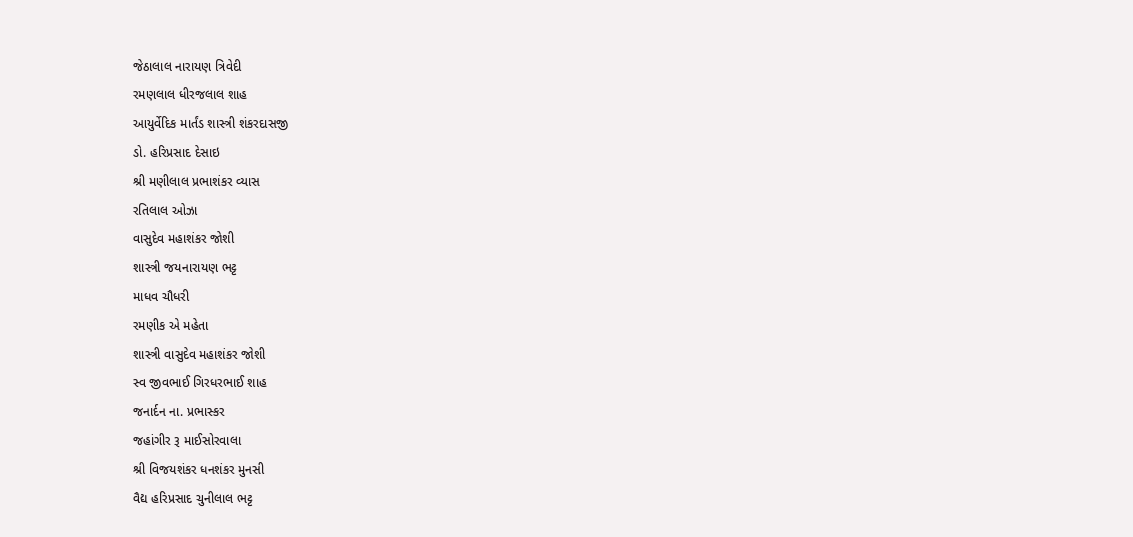જેઠાલાલ નારાયણ ત્રિવેદી
રમણલાલ ધીરજલાલ શાહ
આયુર્વેદિક માર્તંડ શાસ્ત્રી શંકરદાસજી
ડો. હરિપ્રસાદ દેસાઇ
શ્રી મણીલાલ પ્રભાશંકર વ્યાસ
રતિલાલ ઓઝા
વાસુદેવ મહાશંકર જોશી
શાસ્ત્રી જયનારાયણ ભટ્ટ
માધવ ચૌધરી
રમણીક એ મહેતા
શાસ્ત્રી વાસુદેવ મહાશંકર જોશી
સ્વ જીવભાઈ ગિરધરભાઈ શાહ
જનાર્દન ના. પ્રભાસ્કર
જહાંગીર રૂ માઈસોરવાલા
શ્રી વિજયશંકર ધનશંકર મુનસી
વૈદ્ય હરિપ્રસાદ ચુનીલાલ ભટ્ટ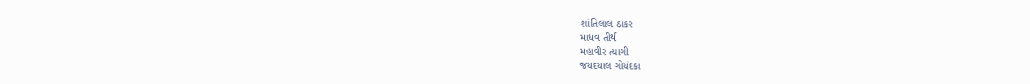શાંતિલાલ ઠાકર
માધવ તીર્થ
મહાવીર ત્યાગી
જયદયાલ ગોયંદકા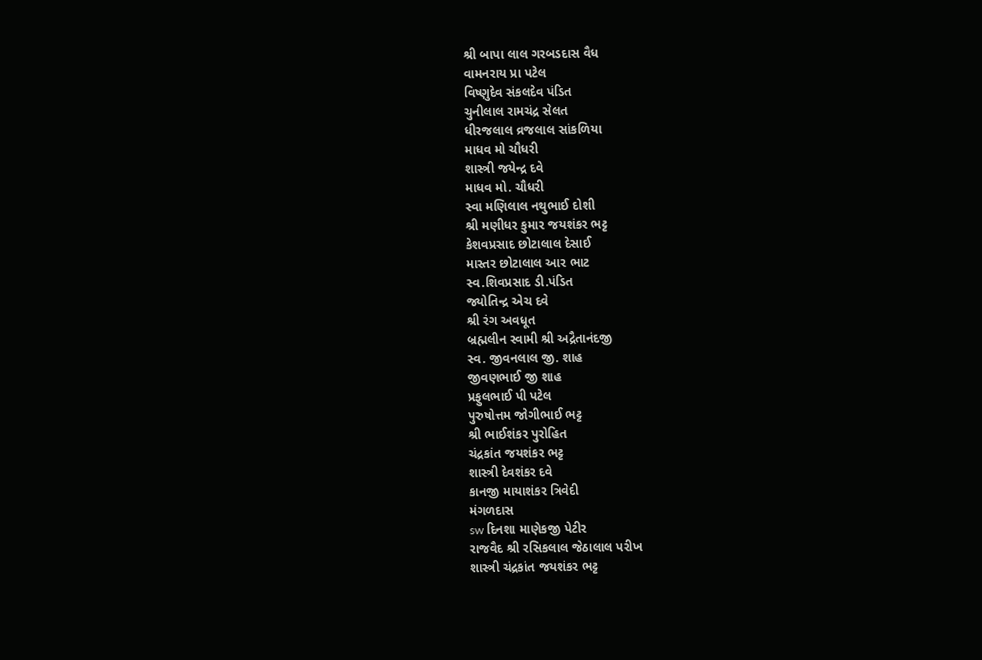શ્રી બાપા લાલ ગરબડદાસ વૈધ
વામનરાય પ્રા પટેલ
વિષ્ણુદેવ સંકલદેવ પંડિત
ચુનીલાલ રામચંદ્ર સેલત
ધીરજલાલ વ્રજલાલ સાંકળિયા
માધવ મો ચૌધરી
શાસ્ત્રી જયેન્દ્ર દવે
માધવ મો. ચૌધરી
સ્વા મણિલાલ નથુભાઈ દોશી
શ્રી મણીધર કુમાર જયશંકર ભટ્ટ
કેશવપ્રસાદ છોટાલાલ દેસાઈ
માસ્તર છોટાલાલ આર ભાટ
સ્વ.શિવપ્રસાદ ડી.પંડિત
જ્યોતિન્દ્ર એચ દવે
શ્રી રંગ અવધૂત
બ્રહ્મલીન સ્વામી શ્રી અદ્રૈતાનંદજી
સ્વ. જીવનલાલ જી. શાહ
જીવણભાઈ જી શાહ
પ્રફુલભાઈ પી પટેલ
પુરુષોત્તમ જોગીભાઈ ભટ્ટ
શ્રી ભાઈશંકર પુરોહિત
ચંદ્રકાંત જયશંકર ભટ્ટ
શાસ્ત્રી દેવશંકર દવે
કાનજી માયાશંકર ત્રિવેદી
મંગળદાસ
sw દિનશા માણેકજી પેટીર
રાજવૈદ શ્રી રસિકલાલ જેઠાલાલ પરીખ
શાસ્ત્રી ચંદ્રકાંત જયશંકર ભટ્ટ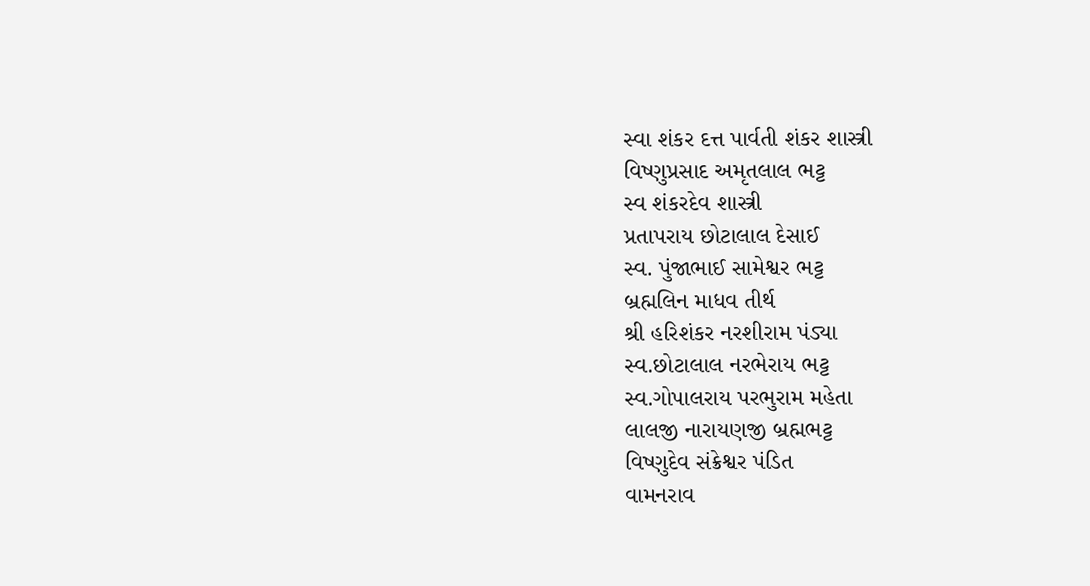સ્વા શંકર દત્ત પાર્વતી શંકર શાસ્ત્રી
વિષ્ણુપ્રસાદ અમૃતલાલ ભટ્ટ
સ્વ શંકરદેવ શાસ્ત્રી
પ્રતાપરાય છોટાલાલ દેસાઈ
સ્વ. પુંજાભાઈ સામેશ્વર ભટ્ટ
બ્રહ્મલિન માધવ તીર્થ
શ્રી હરિશંકર નરશીરામ પંડ્યા
સ્વ.છોટાલાલ નરભેરાય ભટ્ટ
સ્વ.ગોપાલરાય પરભુરામ મહેતા
લાલજી નારાયણજી બ્રહ્મભટ્ટ
વિષ્ણુદેવ સંક્રેશ્વર પંડિત
વામનરાવ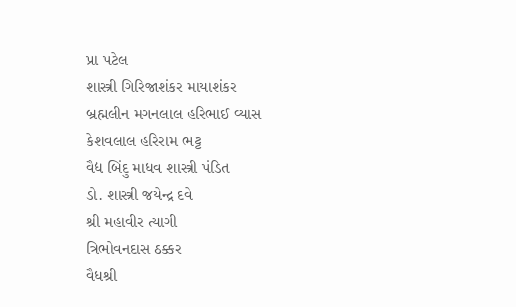પ્રા પટેલ
શાસ્ત્રી ગિરિજાશંકર માયાશંકર
બ્રહ્મલીન મગનલાલ હરિભાઈ વ્યાસ
કેશવલાલ હરિરામ ભટ્ટ
વૈદ્ય બિંદુ માધવ શાસ્ત્રી પંડિત
ડો. શાસ્ત્રી જયેન્દ્ર દવે
શ્રી મહાવીર ત્યાગી
ત્રિભોવનદાસ ઠક્કર
વૈધશ્રી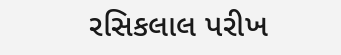રસિકલાલ પરીખ